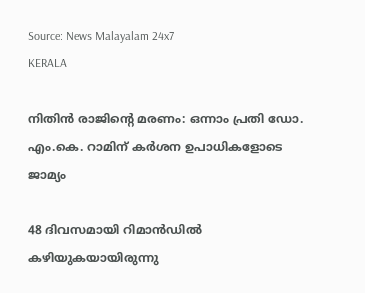Source: News Malayalam 24x7
KERALA

നിതിന്‍ രാജിന്റെ മരണം: ഒന്നാം പ്രതി ഡോ. എം.കെ. റാമിന് കര്‍ശന ഉപാധികളോടെ ജാമ്യം

48 ദിവസമായി റിമാൻഡിൽ കഴിയുകയായിരുന്നു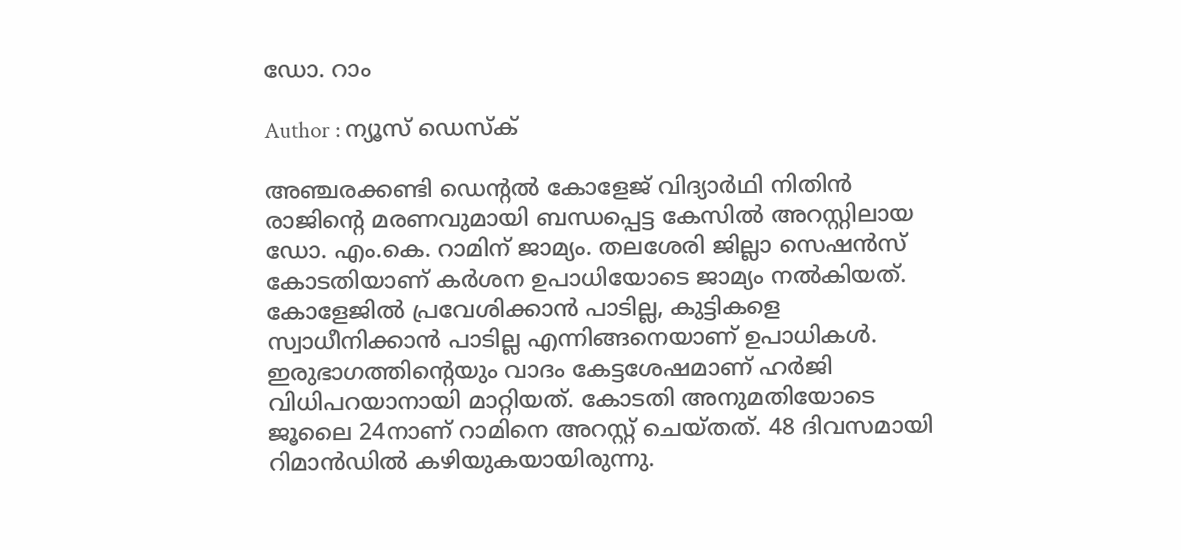ഡോ. റാം

Author : ന്യൂസ് ഡെസ്ക്

അഞ്ചരക്കണ്ടി ഡെന്റൽ കോളേജ്‌ വിദ്യാർഥി നിതിന്‍ രാജിന്റെ മരണവുമായി ബന്ധപ്പെട്ട കേസിൽ അറസ്റ്റിലായ ഡോ. എം.കെ. റാമിന് ജാമ്യം. തലശേരി ജില്ലാ സെഷൻസ് കോടതിയാണ് കര്‍ശന ഉപാധിയോടെ ജാമ്യം നൽകിയത്. കോളേജിൽ പ്രവേശിക്കാൻ പാടില്ല, കുട്ടികളെ സ്വാധീനിക്കാൻ പാടില്ല എന്നിങ്ങനെയാണ് ഉപാധികള്‍. ഇരുഭാഗത്തിന്റെയും വാദം കേട്ടശേഷമാണ്‌ ഹർജി വിധിപറയാനായി മാറ്റിയത്‌. കോടതി അനുമതിയോടെ ജൂലൈ 24നാണ്‌ റാമിനെ അറസ്റ്റ്‌ ചെയ്‌തത്‌. 48 ദിവസമായി റിമാൻഡിൽ കഴിയുകയായിരുന്നു.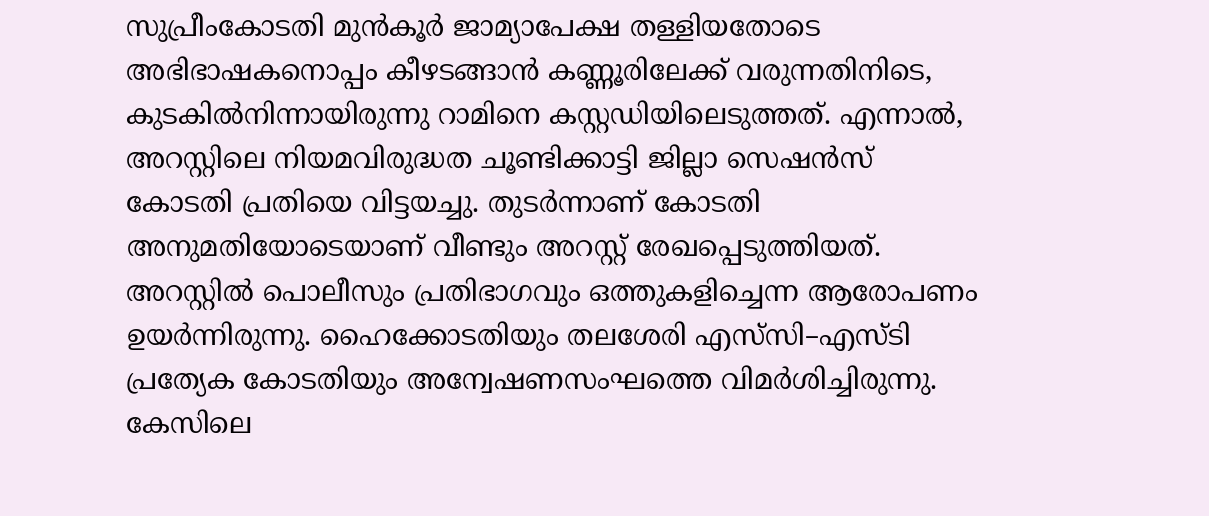സുപ്രീംകോടതി മുൻകൂർ ജാമ്യാപേക്ഷ തള്ളിയതോടെ അഭിഭാഷകനൊപ്പം കീഴടങ്ങാൻ കണ്ണൂരിലേക്ക്‌ വരുന്നതിനിടെ, കുടകിൽനിന്നായിരുന്നു റാമിനെ കസ്റ്റഡിയിലെടുത്തത്‌. എന്നാല്‍, അറസ്റ്റിലെ നിയമവിരുദ്ധത ചൂണ്ടിക്കാട്ടി ജില്ലാ സെഷൻസ്‌ കോടതി പ്രതിയെ വിട്ടയച്ചു. തുടര്‍ന്നാണ് കോടതി അനുമതിയോടെയാണ്‌ വീണ്ടും അറസ്റ്റ്‌ രേഖപ്പെടുത്തിയത്‌. അറസ്റ്റിൽ പൊലീസും പ്രതിഭാഗവും ഒത്തുകളിച്ചെന്ന ആരോപണം ഉയര്‍ന്നിരുന്നു. ഹൈക്കോടതിയും തലശേരി എസ്‌സി–എസ്‌ടി പ്രത്യേക കോടതിയും അന്വേഷണസംഘത്തെ വിമർശിച്ചിരുന്നു. കേസിലെ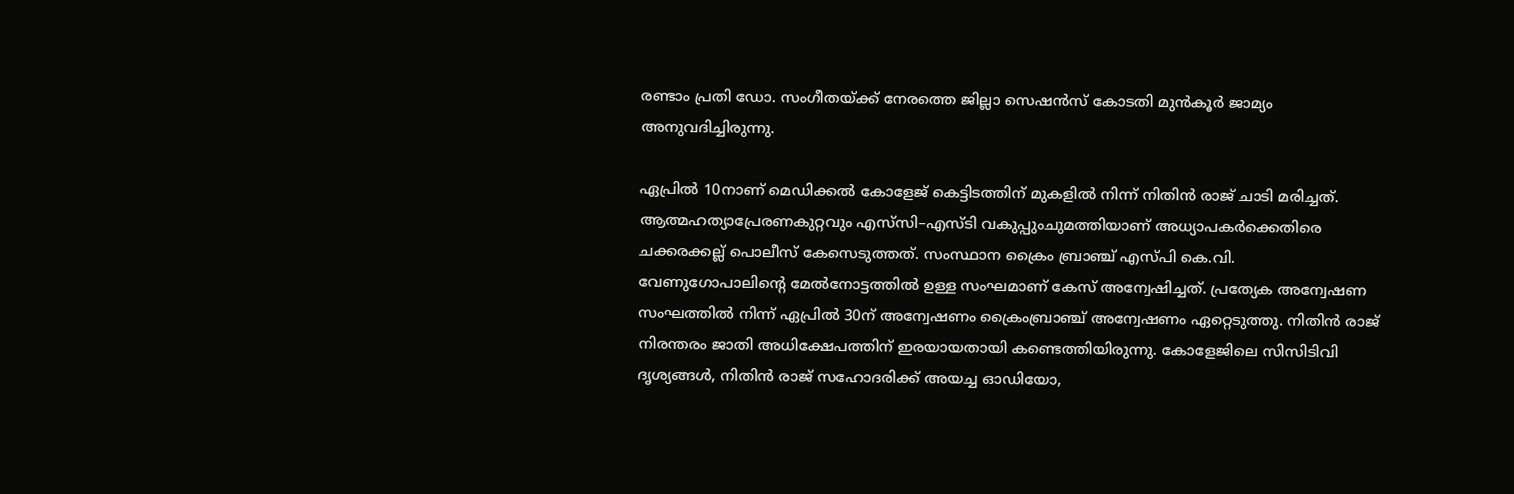രണ്ടാം പ്രതി ഡോ. സംഗീതയ്‌ക്ക്‌ നേരത്തെ ജില്ലാ സെഷൻസ്‌ കോടതി മുൻകൂർ ജാമ്യം അനുവദിച്ചിരുന്നു.

ഏപ്രില്‍ 10നാണ് മെഡിക്കല്‍ കോളേജ് കെട്ടിടത്തിന് മുകളില്‍ നിന്ന് നിതിന്‍ രാജ് ചാടി മരിച്ചത്. ആത്മഹത്യാപ്രേരണകുറ്റവും എസ്‌സി–എസ്‌ടി വകുപ്പുംചുമത്തിയാണ്‌ അധ്യാപകർക്കെതിരെ ചക്കരക്കല്ല്‌ പൊലീസ്‌ കേസെടുത്തത്‌. സംസ്ഥാന ക്രൈം ബ്രാഞ്ച് എസ്‌പി കെ.വി. വേണുഗോപാലിന്റെ മേല്‍നോട്ടത്തില്‍ ഉള്ള സംഘമാണ് കേസ് അന്വേഷിച്ചത്. പ്രത്യേക അന്വേഷണ സംഘത്തില്‍ നിന്ന് ഏപ്രില്‍ 30ന് അന്വേഷണം ക്രൈംബ്രാഞ്ച് അന്വേഷണം ഏറ്റെടുത്തു. നിതിന്‍ രാജ് നിരന്തരം ജാതി അധിക്ഷേപത്തിന് ഇരയായതായി കണ്ടെത്തിയിരുന്നു. കോളേജിലെ സിസിടിവി ദൃശ്യങ്ങള്‍, നിതിന്‍ രാജ് സഹോദരിക്ക്‌ അയച്ച ഓഡിയോ,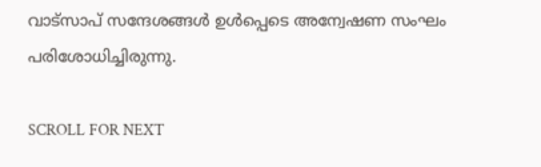വാട്‌സാപ്‌ സന്ദേശങ്ങള്‍ ഉള്‍പ്പെടെ അന്വേഷണ സംഘം പരിശോധിച്ചിരുന്നു.

SCROLL FOR NEXT